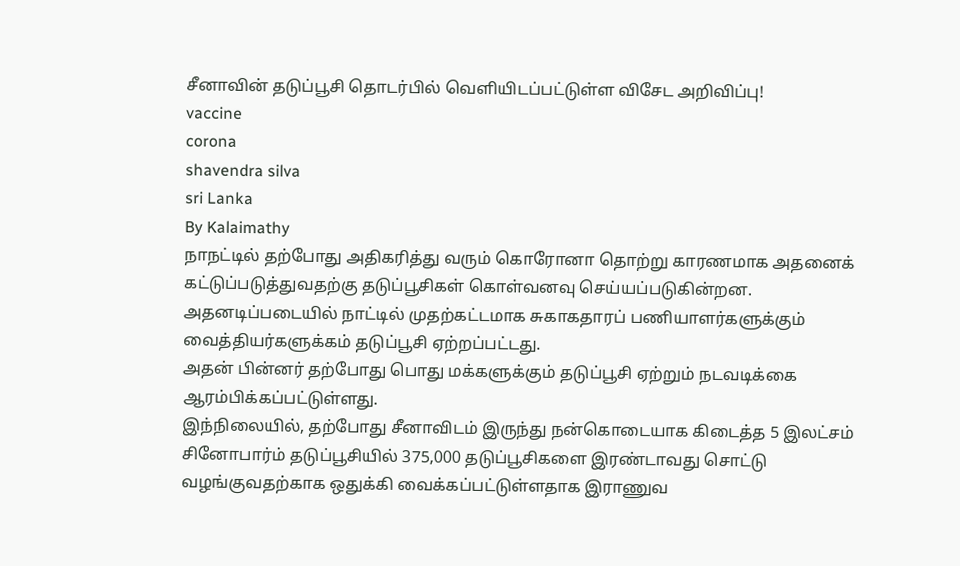சீனாவின் தடுப்பூசி தொடர்பில் வெளியிடப்பட்டுள்ள விசேட அறிவிப்பு!
vaccine
corona
shavendra silva
sri Lanka
By Kalaimathy
நாநட்டில் தற்போது அதிகரித்து வரும் கொரோனா தொற்று காரணமாக அதனைக் கட்டுப்படுத்துவதற்கு தடுப்பூசிகள் கொள்வனவு செய்யப்படுகின்றன.
அதனடிப்படையில் நாட்டில் முதற்கட்டமாக சுகாகதாரப் பணியாளர்களுக்கும் வைத்தியர்களுக்கம் தடுப்பூசி ஏற்றப்பட்டது.
அதன் பின்னர் தற்போது பொது மக்களுக்கும் தடுப்பூசி ஏற்றும் நடவடிக்கை ஆரம்பிக்கப்பட்டுள்ளது.
இந்நிலையில், தற்போது சீனாவிடம் இருந்து நன்கொடையாக கிடைத்த 5 இலட்சம் சினோபார்ம் தடுப்பூசியில் 375,000 தடுப்பூசிகளை இரண்டாவது சொட்டு வழங்குவதற்காக ஒதுக்கி வைக்கப்பட்டுள்ளதாக இராணுவ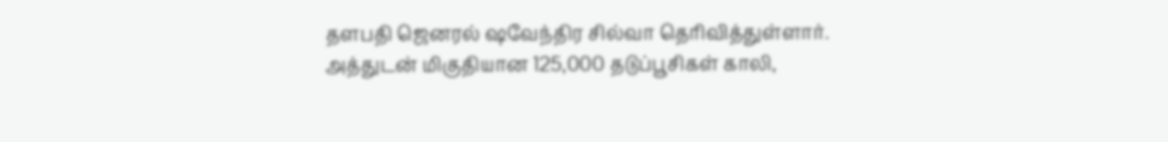தளபதி ஜெனரல் ஷவேந்திர சில்வா தெரிவித்துள்ளார்.
அத்துடன் மிகுதியான 125,000 தடுப்பூசிகள் காலி,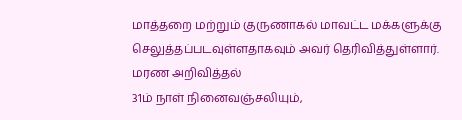மாத்தறை மற்றும் குருணாகல் மாவட்ட மக்களுக்கு செலுத்தப்படவுள்ளதாகவும் அவர் தெரிவித்துள்ளார்.
மரண அறிவித்தல்
31ம் நாள் நினைவஞ்சலியும்,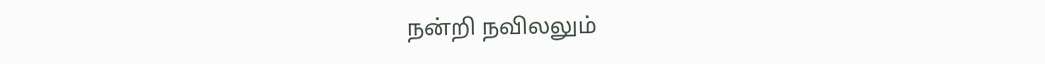நன்றி நவிலலும்